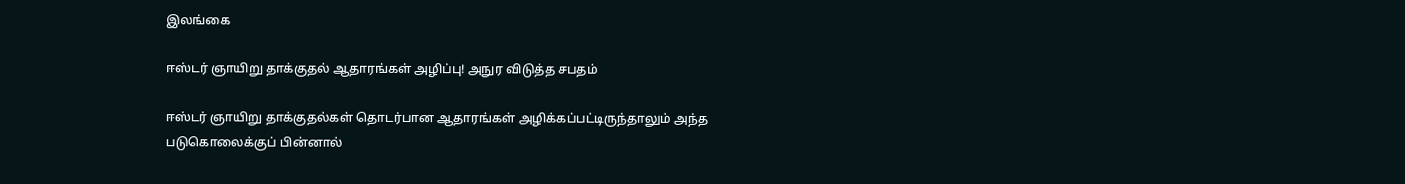இலங்கை

ஈஸ்டர் ஞாயிறு தாக்குதல் ஆதாரங்கள் அழிப்பு! அநுர விடுத்த சபதம்

ஈஸ்டர் ஞாயிறு தாக்குதல்கள் தொடர்பான ஆதாரங்கள் அழிக்கப்பட்டிருந்தாலும் அந்த படுகொலைக்குப் பின்னால்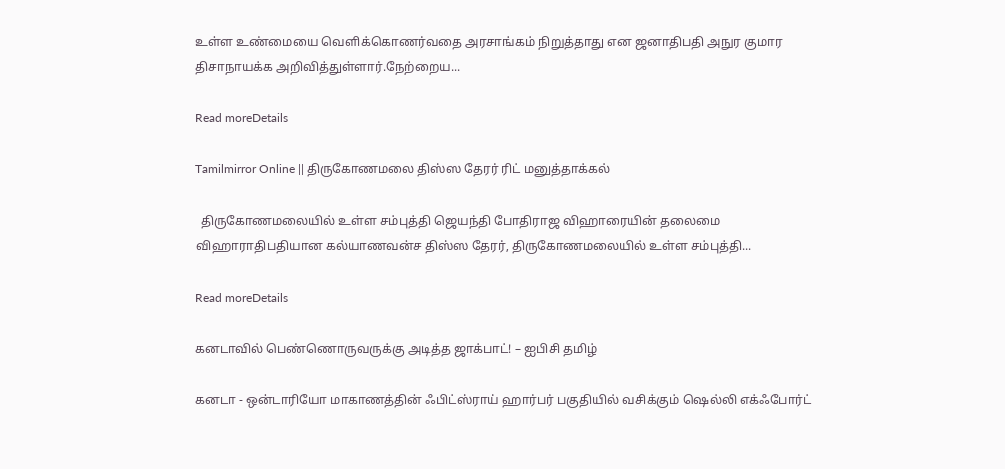உள்ள உண்மையை வெளிக்கொணர்வதை அரசாங்கம் நிறுத்தாது என ஜனாதிபதி அநுர குமார திசாநாயக்க அறிவித்துள்ளார்.நேற்றைய...

Read moreDetails

Tamilmirror Online || திருகோணமலை திஸ்ஸ தேரர் ரிட் மனுத்தாக்கல்

  திருகோணமலையில் உள்ள சம்புத்தி ஜெயந்தி போதிராஜ விஹாரையின் தலைமை விஹாராதிபதியான கல்யாணவன்ச திஸ்ஸ தேரர், திருகோணமலையில் உள்ள சம்புத்தி...

Read moreDetails

கனடாவில் பெண்ணொருவருக்கு அடித்த ஜாக்பாட்! – ஐபிசி தமிழ்

கனடா - ஒன்டாரியோ மாகாணத்தின் ஃபிட்ஸ்ராய் ஹார்பர் பகுதியில் வசிக்கும் ஷெல்லி எக்ஃபோர்ட்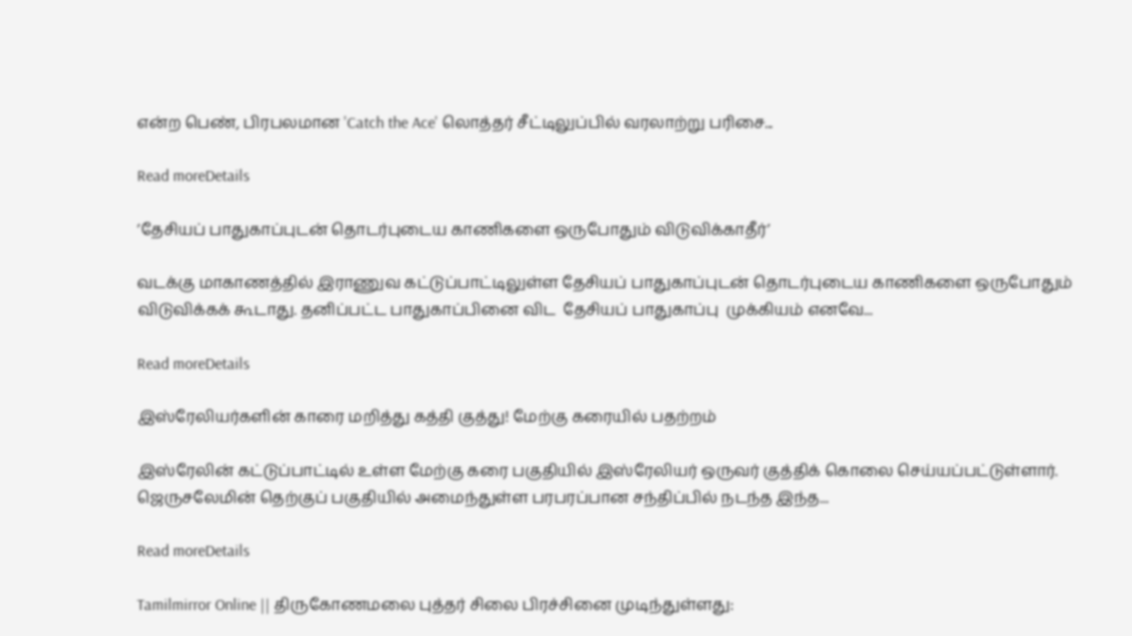என்ற பெண், பிரபலமான 'Catch the Ace' லொத்தர் சீட்டிலுப்பில் வரலாற்று பரிசை...

Read moreDetails

’தேசியப் பாதுகாப்புடன் தொடர்புடைய காணிகளை ஒருபோதும் விடுவிக்காதீர்’

வடக்கு மாகாணத்தில் இராணுவ கட்டுப்பாட்டிலுள்ள தேசியப் பாதுகாப்புடன் தொடர்புடைய காணிகளை ஒருபோதும் விடுவிக்கக் கூடாது. தனிப்பட்ட பாதுகாப்பினை விட  தேசியப் பாதுகாப்பு  முக்கியம் எனவே...

Read moreDetails

இஸ்ரேலியர்களின் காரை மறித்து கத்தி குத்து! மேற்கு கரையில் பதற்றம்

இஸ்ரேலின் கட்டுப்பாட்டில் உள்ள மேற்கு கரை பகுதியில் இஸ்ரேலியர் ஒருவர் குத்திக் கொலை செய்யப்பட்டுள்ளார். ஜெருசலேமின் தெற்குப் பகுதியில் அமைந்துள்ள பரபரப்பான சந்திப்பில் நடந்த இந்த...

Read moreDetails

Tamilmirror Online || திருகோணமலை புத்தர் சிலை பிரச்சினை முடிந்துள்ளது: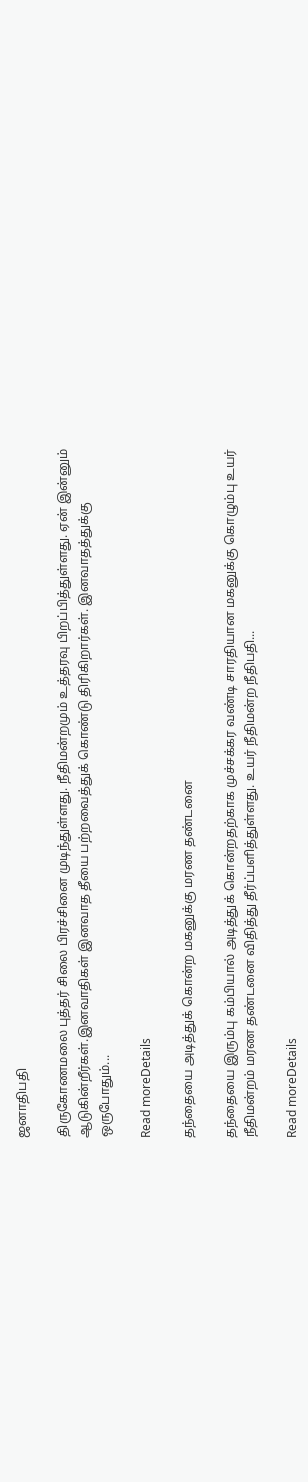ஜனாதிபதி

திருகோணமலை புத்தர் சிலை பிரச்சினை முடிந்துள்ளது. நீதிமன்றமும் உத்தரவு பிறப்பித்துள்ளது. ஏன் இன்னும் ஆடுகின்றீர்கள்.இனவாதிகள் இனவாத தீயை பற்றவைத்துக் கொண்டு திரிகிறார்கள். இனவாதத்துக்கு ஒருபோதும்...

Read moreDetails

தந்தையை அடித்துக் கொன்ற மகனுக்கு மரண தண்டனை

தந்தையை இரும்பு கம்பியால் அடித்துக் கொன்றதற்காக முச்சக்கர வண்டி சாரதியான மகனுக்கு கொழும்பு உயர் நீதிமன்றம் மரண தண்டனை விதித்து தீர்ப்பளித்துள்ளது. உயர் நீதிமன்ற நீதிபதி...

Read moreDetails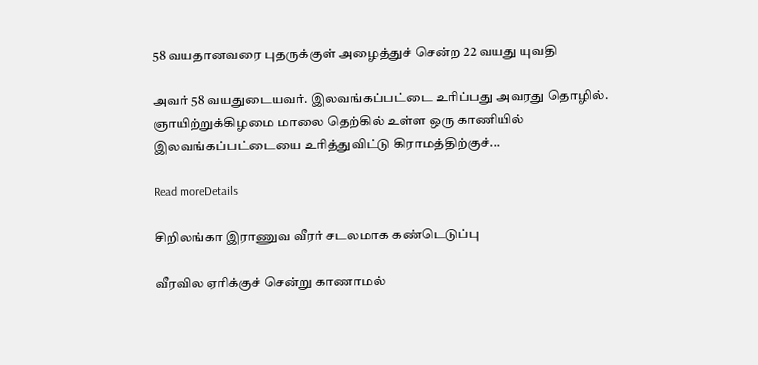58 வயதானவரை புதருக்குள் அழைத்துச் சென்ற 22 வயது யுவதி

அவர் 58 வயதுடையவர். இலவங்கப்பட்டை உரிப்பது அவரது தொழில். ஞாயிற்றுக்கிழமை மாலை தெற்கில் உள்ள ஒரு காணியில் இலவங்கப்பட்டையை உரித்துவிட்டு கிராமத்திற்குச்...

Read moreDetails

சிறிலங்கா இராணுவ வீரர் சடலமாக கண்டெடுப்பு

வீரவில ஏரிக்குச் சென்று காணாமல்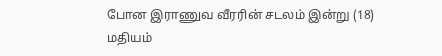போன இராணுவ வீரரின் சடலம் இன்று (18) மதியம்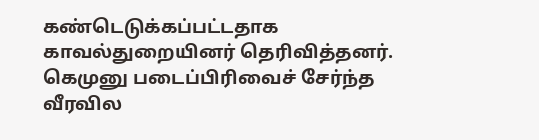கண்டெடுக்கப்பட்டதாக காவல்துறையினர் தெரிவித்தனர். கெமுனு படைப்பிரிவைச் சேர்ந்த வீரவில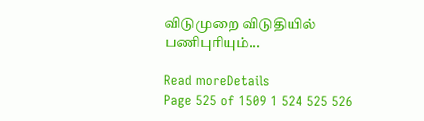விடுமுறை விடுதியில் பணிபுரியும்...

Read moreDetails
Page 525 of 1509 1 524 525 526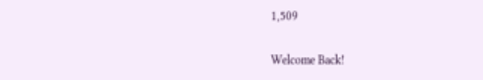1,509

Welcome Back!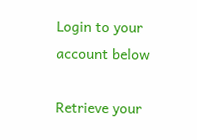Login to your account below

Retrieve your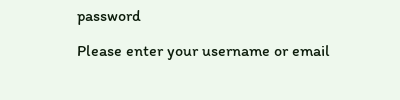password

Please enter your username or email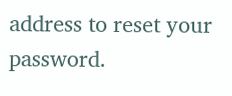address to reset your password.